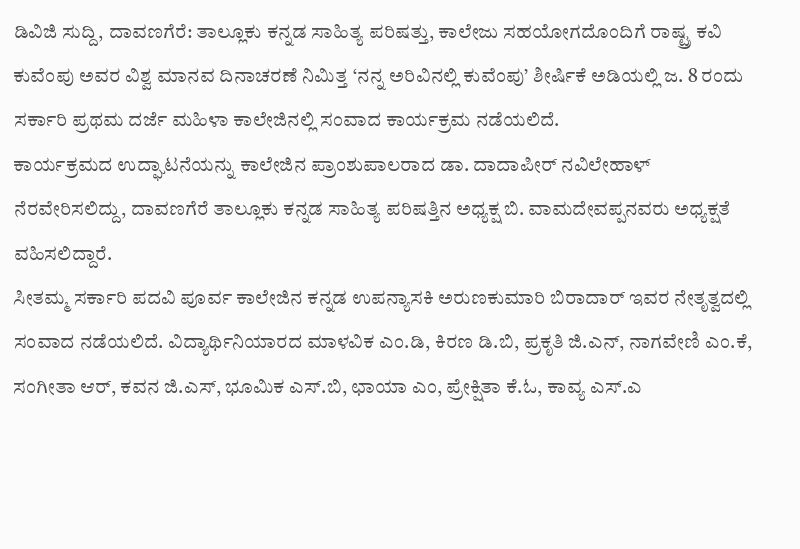ಡಿವಿಜಿ ಸುದ್ದಿ, ದಾವಣಗೆರೆ: ತಾಲ್ಲೂಕು ಕನ್ನಡ ಸಾಹಿತ್ಯ ಪರಿಷತ್ತು, ಕಾಲೇಜು ಸಹಯೋಗದೊಂದಿಗೆ ರಾಷ್ಟ್ರ ಕವಿ ಕುವೆಂಪು ಅವರ ವಿಶ್ವ ಮಾನವ ದಿನಾಚರಣೆ ನಿಮಿತ್ತ ‘ನನ್ನ ಅರಿವಿನಲ್ಲಿ ಕುವೆಂಪು’ ಶೀರ್ಷಿಕೆ ಅಡಿಯಲ್ಲಿ ಜ. 8 ರಂದು ಸರ್ಕಾರಿ ಪ್ರಥಮ ದರ್ಜೆ ಮಹಿಳಾ ಕಾಲೇಜಿನಲ್ಲಿ ಸಂವಾದ ಕಾರ್ಯಕ್ರಮ ನಡೆಯಲಿದೆ.
ಕಾರ್ಯಕ್ರಮದ ಉದ್ಘಾಟನೆಯನ್ನು ಕಾಲೇಜಿನ ಪ್ರಾಂಶುಪಾಲರಾದ ಡಾ. ದಾದಾಪೀರ್ ನವಿಲೇಹಾಳ್ ನೆರವೇರಿಸಲಿದ್ದು, ದಾವಣಗೆರೆ ತಾಲ್ಲೂಕು ಕನ್ನಡ ಸಾಹಿತ್ಯ ಪರಿಷತ್ತಿನ ಅಧ್ಯಕ್ಷ ಬಿ. ವಾಮದೇವಪ್ಪನವರು ಅಧ್ಯಕ್ಷತೆ ವಹಿಸಲಿದ್ದಾರೆ.
ಸೀತಮ್ಮ ಸರ್ಕಾರಿ ಪದವಿ ಪೂರ್ವ ಕಾಲೇಜಿನ ಕನ್ನಡ ಉಪನ್ಯಾಸಕಿ ಅರುಣಕುಮಾರಿ ಬಿರಾದಾರ್ ಇವರ ನೇತೃತ್ವದಲ್ಲಿ ಸಂವಾದ ನಡೆಯಲಿದೆ. ವಿದ್ಯಾರ್ಥಿನಿಯಾರದ ಮಾಳವಿಕ ಎಂ.ಡಿ, ಕಿರಣ ಡಿ.ಬಿ, ಪ್ರಕೃತಿ ಜಿ.ಎನ್, ನಾಗವೇಣಿ ಎಂ.ಕೆ, ಸಂಗೀತಾ ಆರ್, ಕವನ ಜಿ.ಎಸ್, ಭೂಮಿಕ ಎಸ್.ಬಿ, ಛಾಯಾ ಎಂ, ಪ್ರೇಕ್ಷಿತಾ ಕೆ.ಓ, ಕಾವ್ಯ ಎಸ್.ಎ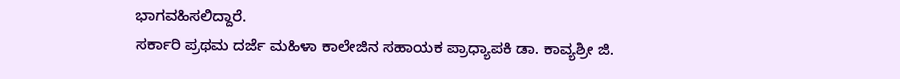ಭಾಗವಹಿಸಲಿದ್ದಾರೆ.
ಸರ್ಕಾರಿ ಪ್ರಥಮ ದರ್ಜೆ ಮಹಿಳಾ ಕಾಲೇಜಿನ ಸಹಾಯಕ ಪ್ರಾಧ್ಯಾಪಕಿ ಡಾ. ಕಾವ್ಯಶ್ರೀ ಜಿ.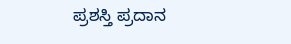ಪ್ರಶಸ್ತಿ ಪ್ರದಾನ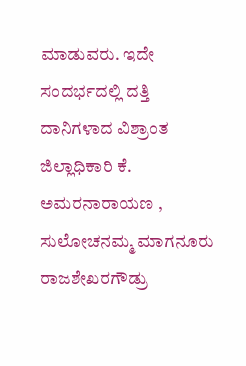ಮಾಡುವರು. ಇದೇ ಸಂದರ್ಭದಲ್ಲಿ ದತ್ತಿ ದಾನಿಗಳಾದ ವಿಶ್ರಾಂತ ಜಿಲ್ಲಾಧಿಕಾರಿ ಕೆ. ಅಮರನಾರಾಯಣ , ಸುಲೋಚನಮ್ಮ ಮಾಗನೂರು ರಾಜಶೇಖರಗೌಡ್ರು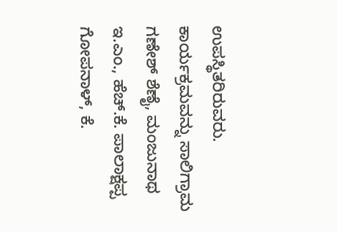ಉಪಸ್ಥಿತರಿರುವರು.
ಕಾರ್ಯಕ್ರಮವನ್ನು ಸಾಲಿಗ್ರಾಮ ಗಣೇಶ್ ಶೆಣೈ, ಮಂಜುನಾಥ ಇ.ಎಂ., ಹೆಚ್.ಕೆ. ಪಾಲಾಕ್ಷಪ್ಪ ಗೋಪನಾಳ್, ಕೆ.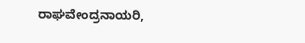ರಾಘವೇಂದ್ರನಾಯರಿ,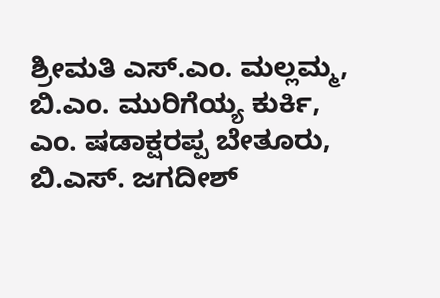ಶ್ರೀಮತಿ ಎಸ್.ಎಂ. ಮಲ್ಲಮ್ಮ, ಬಿ.ಎಂ. ಮುರಿಗೆಯ್ಯ ಕುರ್ಕಿ, ಎಂ. ಷಡಾಕ್ಷರಪ್ಪ ಬೇತೂರು, ಬಿ.ಎಸ್. ಜಗದೀಶ್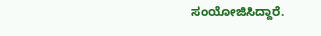ಸಂಯೋಜಿಸಿದ್ದಾರೆ.